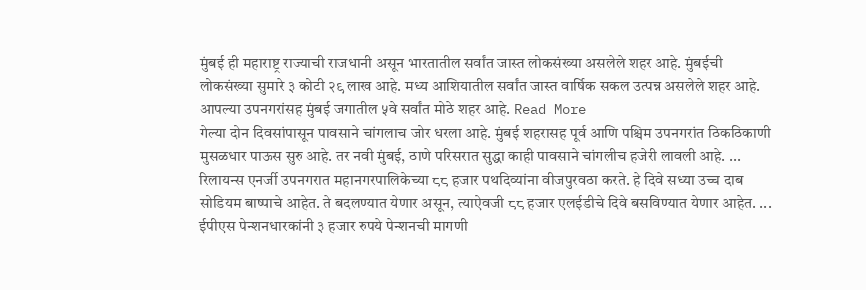मुंबई ही महाराष्ट्र राज्याची राजधानी असून भारतातील सर्वांत जास्त लोकसंख्या असलेले शहर आहे. मुंबईची लोकसंख्या सुमारे ३ कोटी २९ लाख आहे. मध्य आशियातील सर्वांत जास्त वार्षिक सकल उत्पन्न असलेले शहर आहे. आपल्या उपनगरांसह मुंबई जगातील ५वे सर्वांत मोठे शहर आहे. Read More
गेल्या दोन दिवसांपासून पावसाने चांगलाच जोर धरला आहे. मुंबई शहरासह पूर्व आणि पश्चिम उपनगरांत ठिकठिकाणी मुसळधार पाऊस सुरु आहे. तर नवी मुंबई, ठाणे परिसरात सुद्धा काही पावसाने चांगलीच हजेरी लावली आहे. ...
रिलायन्स एनर्जी उपनगरात महानगरपालिकेच्या ८८ हजार पथदिव्यांना वीजपुरवठा करते. हे दिवे सध्या उच्च दाब सोडियम बाष्पाचे आहेत. ते बदलण्यात येणार असून, त्याऐवजी ८८ हजार एलईडीचे दिवे बसविण्यात येणार आहेत. ...
ईपीएस पेन्शनधारकांनी ३ हजार रुपये पेन्शनची मागणी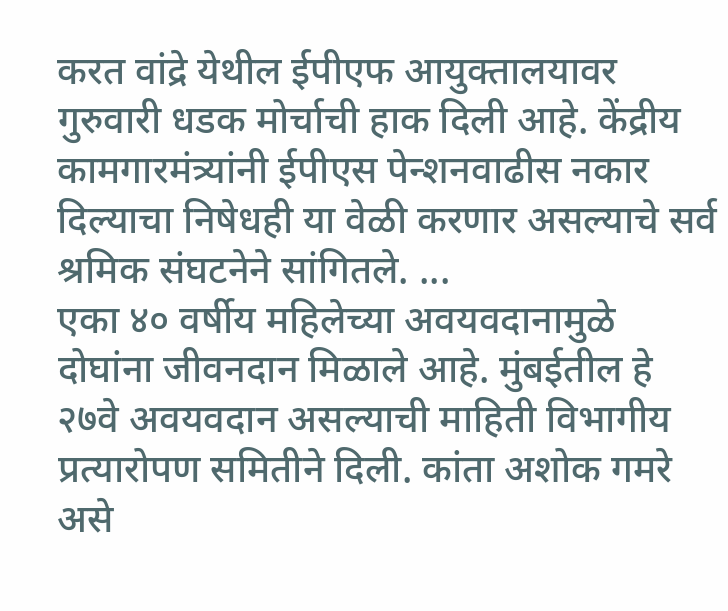करत वांद्रे येथील ईपीएफ आयुक्तालयावर गुरुवारी धडक मोर्चाची हाक दिली आहे. केंद्रीय कामगारमंत्र्यांनी ईपीएस पेन्शनवाढीस नकार दिल्याचा निषेधही या वेळी करणार असल्याचे सर्व श्रमिक संघटनेने सांगितले. ...
एका ४० वर्षीय महिलेच्या अवयवदानामुळे दोघांना जीवनदान मिळाले आहे. मुंबईतील हे २७वे अवयवदान असल्याची माहिती विभागीय प्रत्यारोपण समितीने दिली. कांता अशोक गमरे असे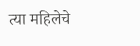त्या महिलेचे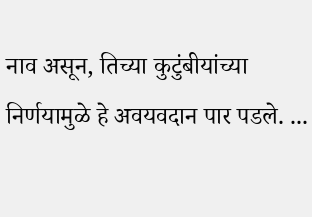नाव असून, तिच्या कुटुंबीयांच्या निर्णयामुळे हे अवयवदान पार पडले. ...